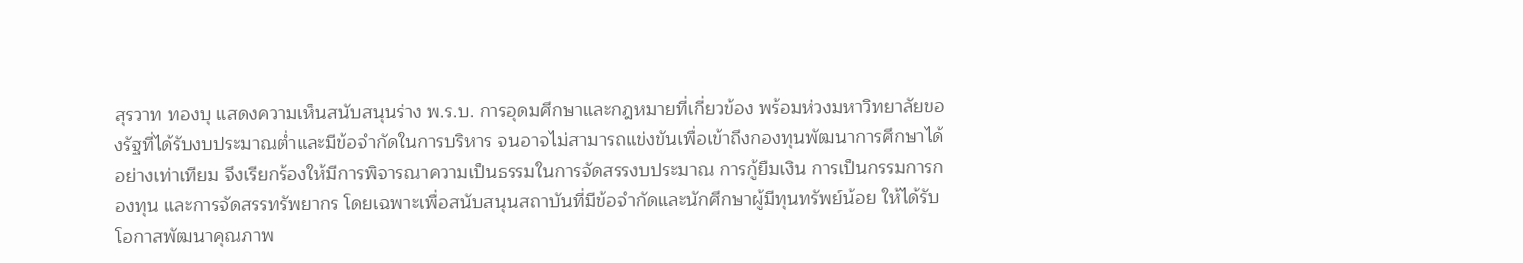สุรวาท ทองบุ แสดงความเห็นสนับสนุนร่าง พ.ร.บ. การอุดมศึกษาและกฎหมายที่เกี่ยวข้อง พร้อมห่วงมหาวิทยาลัยของรัฐที่ได้รับงบประมาณต่ำและมีข้อจำกัดในการบริหาร จนอาจไม่สามารถแข่งขันเพื่อเข้าถึงกองทุนพัฒนาการศึกษาได้อย่างเท่าเทียม จึงเรียกร้องให้มีการพิจารณาความเป็นธรรมในการจัดสรรงบประมาณ การกู้ยืมเงิน การเป็นกรรมการกองทุน และการจัดสรรทรัพยากร โดยเฉพาะเพื่อสนับสนุนสถาบันที่มีข้อจำกัดและนักศึกษาผู้มีทุนทรัพย์น้อย ให้ได้รับโอกาสพัฒนาคุณภาพ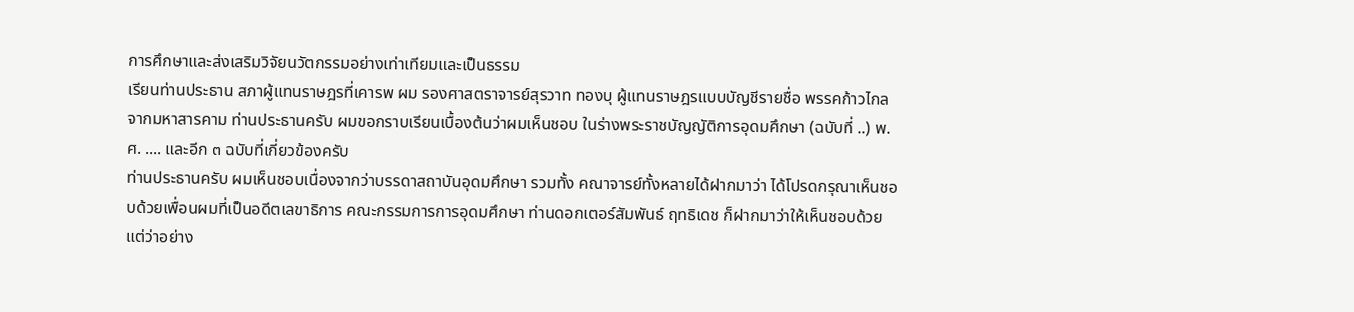การศึกษาและส่งเสริมวิจัยนวัตกรรมอย่างเท่าเทียมและเป็นธรรม
เรียนท่านประธาน สภาผู้แทนราษฎรที่เคารพ ผม รองศาสตราจารย์สุรวาท ทองบุ ผู้แทนราษฎรแบบบัญชีรายชื่อ พรรคก้าวไกลจากมหาสารคาม ท่านประธานครับ ผมขอกราบเรียนเบื้องต้นว่าผมเห็นชอบ ในร่างพระราชบัญญัติการอุดมศึกษา (ฉบับที่ ..) พ.ศ. .... และอีก ๓ ฉบับที่เกี่ยวข้องครับ
ท่านประธานครับ ผมเห็นชอบเนื่องจากว่าบรรดาสถาบันอุดมศึกษา รวมทั้ง คณาจารย์ทั้งหลายได้ฝากมาว่า ได้โปรดกรุณาเห็นชอบด้วยเพื่อนผมที่เป็นอดีตเลขาธิการ คณะกรรมการการอุดมศึกษา ท่านดอกเตอร์สัมพันธ์ ฤทธิเดช ก็ฝากมาว่าให้เห็นชอบด้วย แต่ว่าอย่าง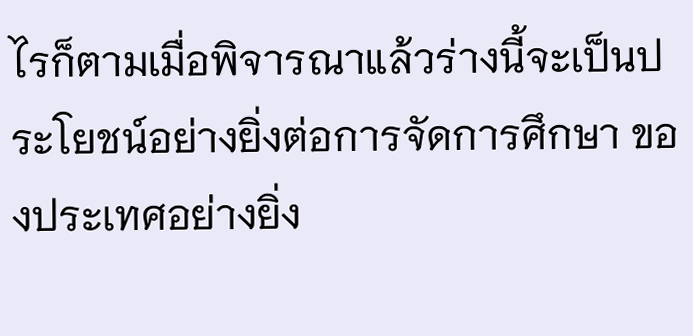ไรก็ตามเมื่อพิจารณาแล้วร่างนี้จะเป็นประโยชน์อย่างยิ่งต่อการจัดการศึกษา ของประเทศอย่างยิ่ง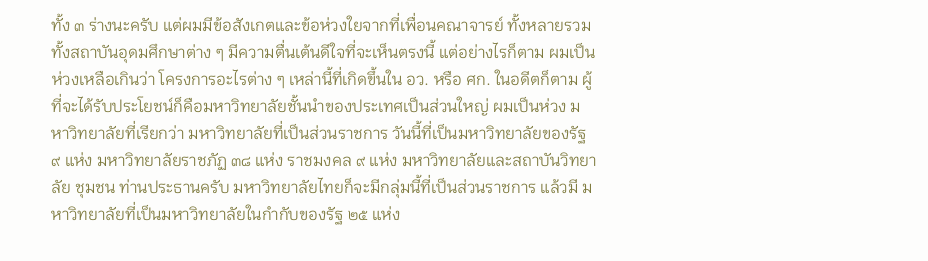ทั้ง ๓ ร่างนะครับ แต่ผมมีข้อสังเกตและข้อห่วงใยจากที่เพื่อนคณาจารย์ ทั้งหลายรวมทั้งสถาบันอุดมศึกษาต่าง ๆ มีความตื่นเต้นดีใจที่จะเห็นตรงนี้ แต่อย่างไรก็ตาม ผมเป็นห่วงเหลือเกินว่า โครงการอะไรต่าง ๆ เหล่านี้ที่เกิดขึ้นใน อว. หรือ ศก. ในอดีตก็ตาม ผู้ที่จะได้รับประโยชน์ก็คือมหาวิทยาลัยชั้นนำของประเทศเป็นส่วนใหญ่ ผมเป็นห่วง มหาวิทยาลัยที่เรียกว่า มหาวิทยาลัยที่เป็นส่วนราชการ วันนี้ที่เป็นมหาวิทยาลัยของรัฐ ๙ แห่ง มหาวิทยาลัยราชภัฏ ๓๘ แห่ง ราชมงคล ๙ แห่ง มหาวิทยาลัยและสถาบันวิทยาลัย ชุมชน ท่านประธานครับ มหาวิทยาลัยไทยก็จะมีกลุ่มนี้ที่เป็นส่วนราชการ แล้วมี มหาวิทยาลัยที่เป็นมหาวิทยาลัยในกำกับของรัฐ ๒๕ แห่ง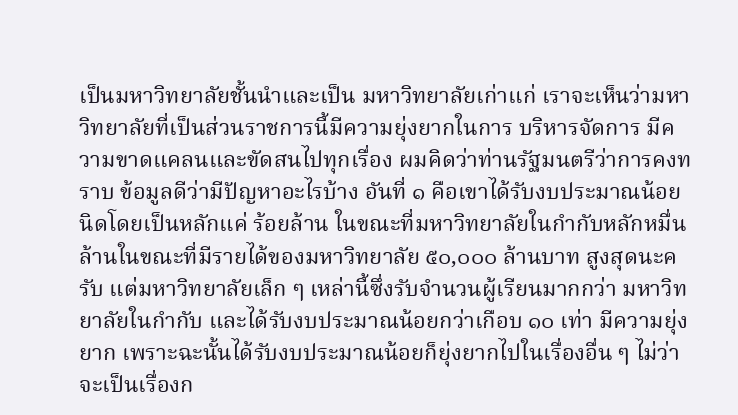เป็นมหาวิทยาลัยชั้นนำและเป็น มหาวิทยาลัยเก่าแก่ เราจะเห็นว่ามหาวิทยาลัยที่เป็นส่วนราชการนี้มีความยุ่งยากในการ บริหารจัดการ มีความขาดแคลนและขัดสนไปทุกเรื่อง ผมคิดว่าท่านรัฐมนตรีว่าการคงทราบ ข้อมูลดีว่ามีปัญหาอะไรบ้าง อันที่ ๑ คือเขาได้รับงบประมาณน้อยนิดโดยเป็นหลักแค่ ร้อยล้าน ในขณะที่มหาวิทยาลัยในกำกับหลักหมื่นล้านในขณะที่มีรายได้ของมหาวิทยาลัย ๕๐,๐๐๐ ล้านบาท สูงสุดนะครับ แต่มหาวิทยาลัยเล็ก ๆ เหล่านี้ซึ่งรับจำนวนผู้เรียนมากกว่า มหาวิทยาลัยในกำกับ และได้รับงบประมาณน้อยกว่าเกือบ ๑๐ เท่า มีความยุ่งยาก เพราะฉะนั้นได้รับงบประมาณน้อยก็ยุ่งยากไปในเรื่องอื่น ๆ ไม่ว่าจะเป็นเรื่องก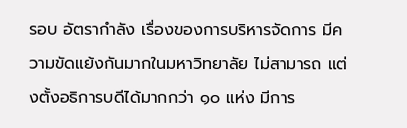รอบ อัตรากำลัง เรื่องของการบริหารจัดการ มีความขัดแย้งกันมากในมหาวิทยาลัย ไม่สามารถ แต่งตั้งอธิการบดีได้มากกว่า ๑๐ แห่ง มีการ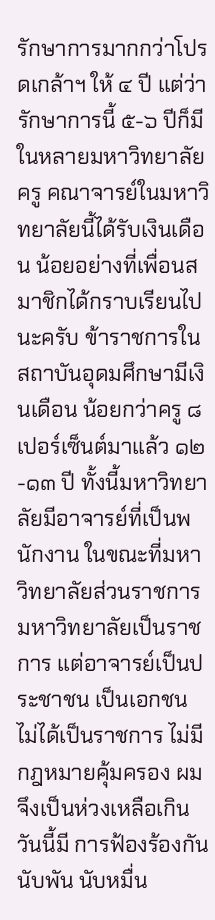รักษาการมากกว่าโปรดเกล้าฯ ให้ ๔ ปี แต่ว่า รักษาการนี้ ๕-๖ ปีก็มีในหลายมหาวิทยาลัย ครู คณาจารย์ในมหาวิทยาลัยนี้ได้รับเงินเดือน น้อยอย่างที่เพื่อนสมาชิกได้กราบเรียนไปนะครับ ข้าราชการในสถาบันอุดมศึกษามีเงินเดือน น้อยกว่าครู ๘ เปอร์เซ็นต์มาแล้ว ๑๒-๑๓ ปี ทั้งนี้มหาวิทยาลัยมีอาจารย์ที่เป็นพนักงาน ในขณะที่มหาวิทยาลัยส่วนราชการ มหาวิทยาลัยเป็นราชการ แต่อาจารย์เป็นประชาชน เป็นเอกชน ไม่ได้เป็นราชการ ไม่มีกฎหมายคุ้มครอง ผมจึงเป็นห่วงเหลือเกิน วันนี้มี การฟ้องร้องกันนับพัน นับหมื่น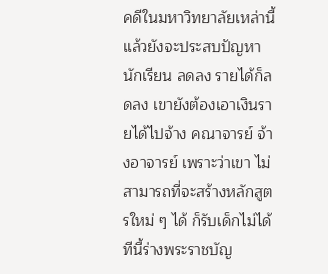คดีในมหาวิทยาลัยเหล่านี้ แล้วยังจะประสบปัญหานักเรียน ลดลง รายได้ก็ลดลง เขายังต้องเอาเงินรายได้ไปจ้าง คณาจารย์ จ้างอาจารย์ เพราะว่าเขา ไม่สามารถที่จะสร้างหลักสูตรใหม่ ๆ ได้ ก็รับเด็กไม่ได้ ทีนี้ร่างพระราชบัญ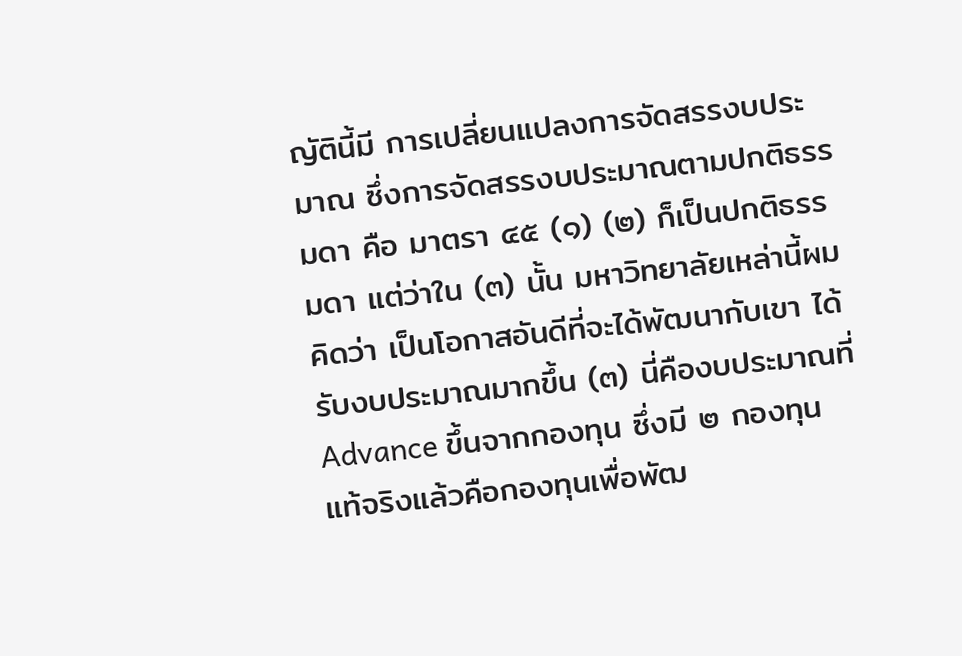ญัตินี้มี การเปลี่ยนแปลงการจัดสรรงบประมาณ ซึ่งการจัดสรรงบประมาณตามปกติธรรมดา คือ มาตรา ๔๕ (๑) (๒) ก็เป็นปกติธรรมดา แต่ว่าใน (๓) นั้น มหาวิทยาลัยเหล่านี้ผมคิดว่า เป็นโอกาสอันดีที่จะได้พัฒนากับเขา ได้รับงบประมาณมากขึ้น (๓) นี่คืองบประมาณที่ Advance ขึ้นจากกองทุน ซึ่งมี ๒ กองทุน แท้จริงแล้วคือกองทุนเพื่อพัฒ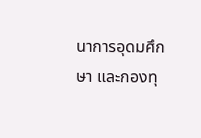นาการอุดมศึกษา และกองทุ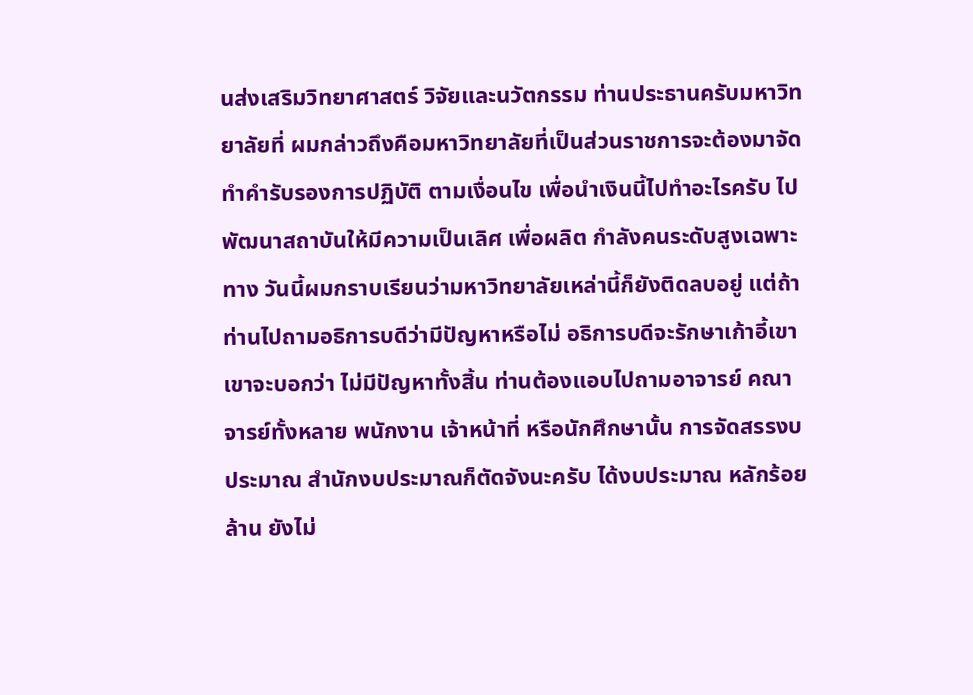นส่งเสริมวิทยาศาสตร์ วิจัยและนวัตกรรม ท่านประธานครับมหาวิทยาลัยที่ ผมกล่าวถึงคือมหาวิทยาลัยที่เป็นส่วนราชการจะต้องมาจัดทำคำรับรองการปฏิบัติ ตามเงื่อนไข เพื่อนำเงินนี้ไปทำอะไรครับ ไปพัฒนาสถาบันให้มีความเป็นเลิศ เพื่อผลิต กำลังคนระดับสูงเฉพาะทาง วันนี้ผมกราบเรียนว่ามหาวิทยาลัยเหล่านี้ก็ยังติดลบอยู่ แต่ถ้าท่านไปถามอธิการบดีว่ามีปัญหาหรือไม่ อธิการบดีจะรักษาเก้าอี้เขา เขาจะบอกว่า ไม่มีปัญหาทั้งสิ้น ท่านต้องแอบไปถามอาจารย์ คณาจารย์ทั้งหลาย พนักงาน เจ้าหน้าที่ หรือนักศึกษานั้น การจัดสรรงบประมาณ สำนักงบประมาณก็ตัดจังนะครับ ได้งบประมาณ หลักร้อยล้าน ยังไม่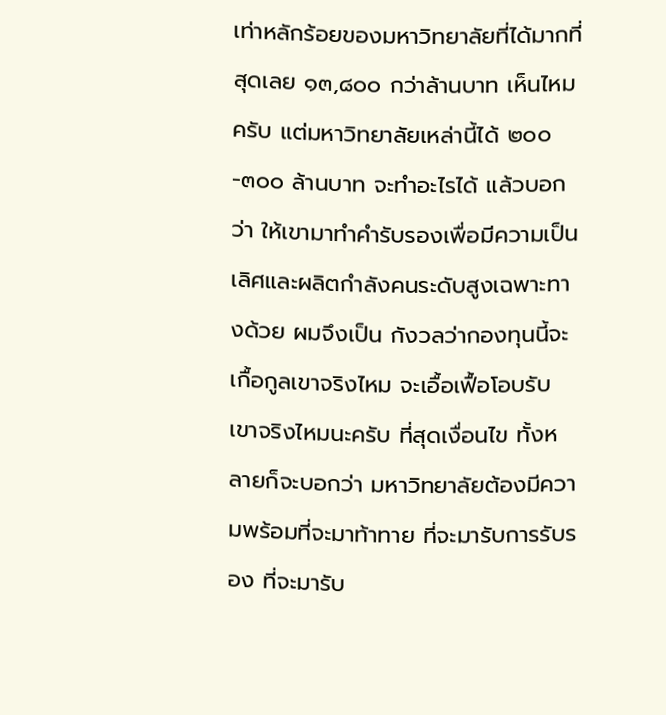เท่าหลักร้อยของมหาวิทยาลัยที่ได้มากที่สุดเลย ๑๓,๘๐๐ กว่าล้านบาท เห็นไหมครับ แต่มหาวิทยาลัยเหล่านี้ได้ ๒๐๐-๓๐๐ ล้านบาท จะทำอะไรได้ แล้วบอกว่า ให้เขามาทำคำรับรองเพื่อมีความเป็นเลิศและผลิตกำลังคนระดับสูงเฉพาะทางด้วย ผมจึงเป็น กังวลว่ากองทุนนี้จะเกื้อกูลเขาจริงไหม จะเอื้อเฟื้อโอบรับเขาจริงไหมนะครับ ที่สุดเงื่อนไข ทั้งหลายก็จะบอกว่า มหาวิทยาลัยต้องมีความพร้อมที่จะมาท้าทาย ที่จะมารับการรับรอง ที่จะมารับ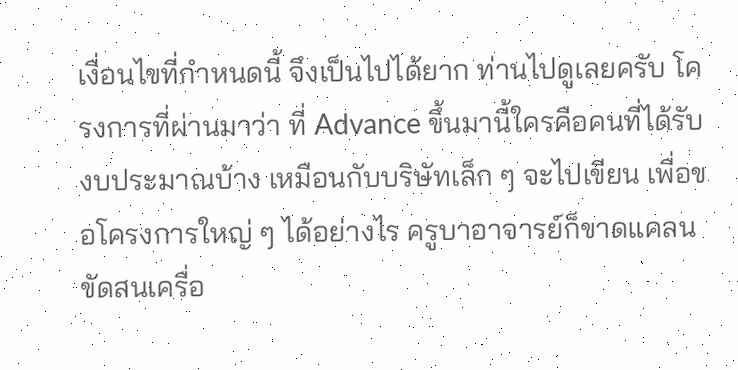เงื่อนไขที่กำหนดนี้ จึงเป็นไปได้ยาก ท่านไปดูเลยครับ โครงการที่ผ่านมาว่า ที่ Advance ขึ้นมานี้ใครคือคนที่ได้รับงบประมาณบ้าง เหมือนกับบริษัทเล็ก ๆ จะไปเขียน เพื่อขอโครงการใหญ่ ๆ ได้อย่างไร ครูบาอาจารย์ก็ขาดแคลน ขัดสนเครื่อ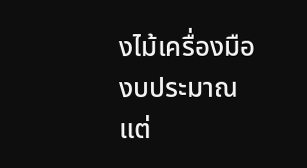งไม้เครื่องมือ งบประมาณแต่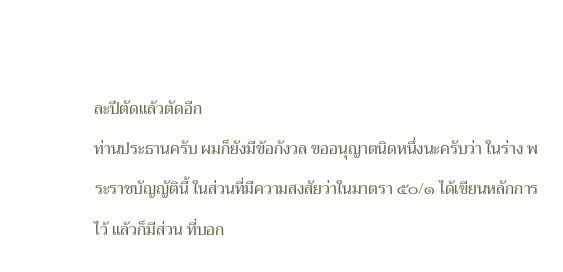ละปีตัดแล้วตัดอีก
ท่านประธานครับ ผมก็ยังมีข้อกังวล ขออนุญาตนิดหนึ่งนะครับว่า ในร่าง พระราชบัญญัตินี้ ในส่วนที่มีความสงสัยว่าในมาตรา ๕๐/๑ ได้เขียนหลักการไว้ แล้วก็มีส่วน ที่บอก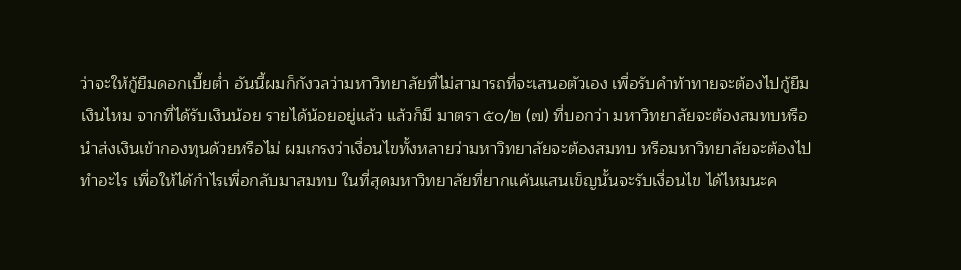ว่าจะให้กู้ยืมดอกเบี้ยต่ำ อันนี้ผมก็กังวลว่ามหาวิทยาลัยที่ไม่สามารถที่จะเสนอตัวเอง เพื่อรับคำท้าทายจะต้องไปกู้ยืมเงินไหม จากที่ได้รับเงินน้อย รายได้น้อยอยู่แล้ว แล้วก็มี มาตรา ๕๐/๒ (๗) ที่บอกว่า มหาวิทยาลัยจะต้องสมทบหรือนำส่งเงินเข้ากองทุนด้วยหรือไม่ ผมเกรงว่าเงื่อนไขทั้งหลายว่ามหาวิทยาลัยจะต้องสมทบ หรือมหาวิทยาลัยจะต้องไปทำอะไร เพื่อให้ได้กำไรเพื่อกลับมาสมทบ ในที่สุดมหาวิทยาลัยที่ยากแค้นแสนเข็ญนั้นจะรับเงื่อนไข ได้ไหมนะค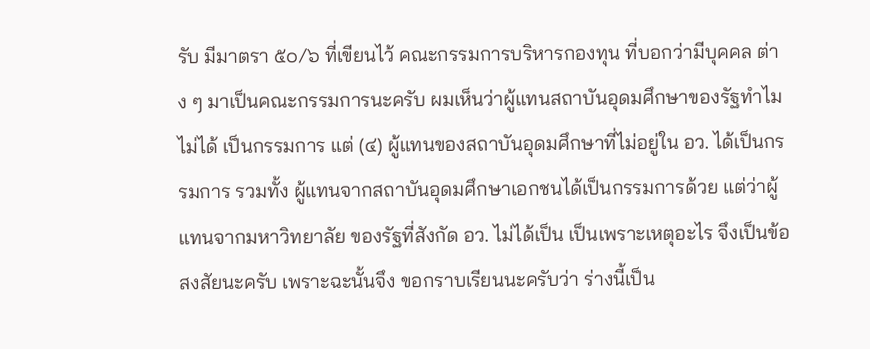รับ มีมาตรา ๕๐/๖ ที่เขียนไว้ คณะกรรมการบริหารกองทุน ที่บอกว่ามีบุคคล ต่าง ๆ มาเป็นคณะกรรมการนะครับ ผมเห็นว่าผู้แทนสถาบันอุดมศึกษาของรัฐทำไมไม่ได้ เป็นกรรมการ แต่ (๔) ผู้แทนของสถาบันอุดมศึกษาที่ไม่อยู่ใน อว. ได้เป็นกรรมการ รวมทั้ง ผู้แทนจากสถาบันอุดมศึกษาเอกชนได้เป็นกรรมการด้วย แต่ว่าผู้แทนจากมหาวิทยาลัย ของรัฐที่สังกัด อว. ไม่ได้เป็น เป็นเพราะเหตุอะไร จึงเป็นข้อสงสัยนะครับ เพราะฉะนั้นจึง ขอกราบเรียนนะครับว่า ร่างนี้เป็น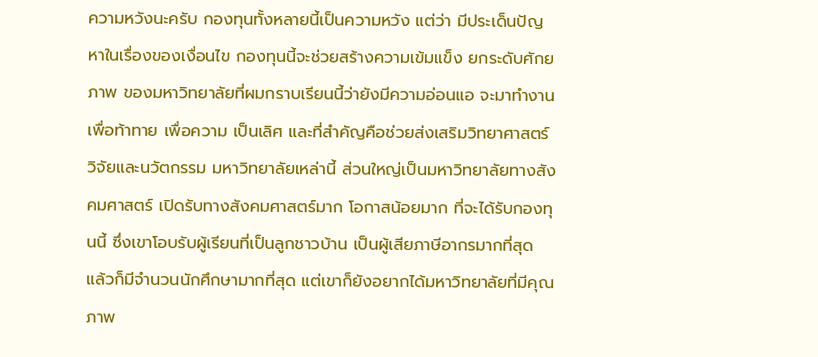ความหวังนะครับ กองทุนทั้งหลายนี้เป็นความหวัง แต่ว่า มีประเด็นปัญหาในเรื่องของเงื่อนไข กองทุนนี้จะช่วยสร้างความเข้มแข็ง ยกระดับศักยภาพ ของมหาวิทยาลัยที่ผมกราบเรียนนี้ว่ายังมีความอ่อนแอ จะมาทำงานเพื่อท้าทาย เพื่อความ เป็นเลิศ และที่สำคัญคือช่วยส่งเสริมวิทยาศาสตร์ วิจัยและนวัตกรรม มหาวิทยาลัยเหล่านี้ ส่วนใหญ่เป็นมหาวิทยาลัยทางสังคมศาสตร์ เปิดรับทางสังคมศาสตร์มาก โอกาสน้อยมาก ที่จะได้รับกองทุนนี้ ซึ่งเขาโอบรับผู้เรียนที่เป็นลูกชาวบ้าน เป็นผู้เสียภาษีอากรมากที่สุด แล้วก็มีจำนวนนักศึกษามากที่สุด แต่เขาก็ยังอยากได้มหาวิทยาลัยที่มีคุณภาพ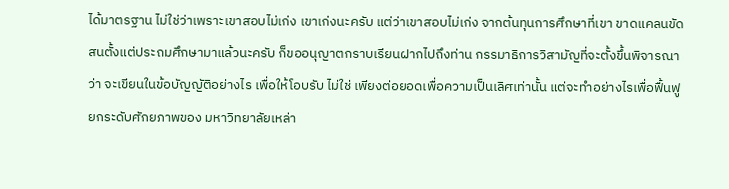ได้มาตรฐาน ไม่ใช่ว่าเพราะเขาสอบไม่เก่ง เขาเก่งนะครับ แต่ว่าเขาสอบไม่เก่ง จากต้นทุนการศึกษาที่เขา ขาดแคลนขัดสนตั้งแต่ประถมศึกษามาแล้วนะครับ ก็ขออนุญาตกราบเรียนฝากไปถึงท่าน กรรมาธิการวิสามัญที่จะตั้งขึ้นพิจารณาว่า จะเขียนในข้อบัญญัติอย่างไร เพื่อให้โอบรับ ไม่ใช่ เพียงต่อยอดเพื่อความเป็นเลิศเท่านั้น แต่จะทำอย่างไรเพื่อฟื้นฟู ยกระดับศักยภาพของ มหาวิทยาลัยเหล่า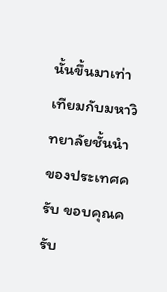นั้นขึ้นมาเท่าเทียมกับมหาวิทยาลัยชั้นนำของประเทศครับ ขอบคุณครับ